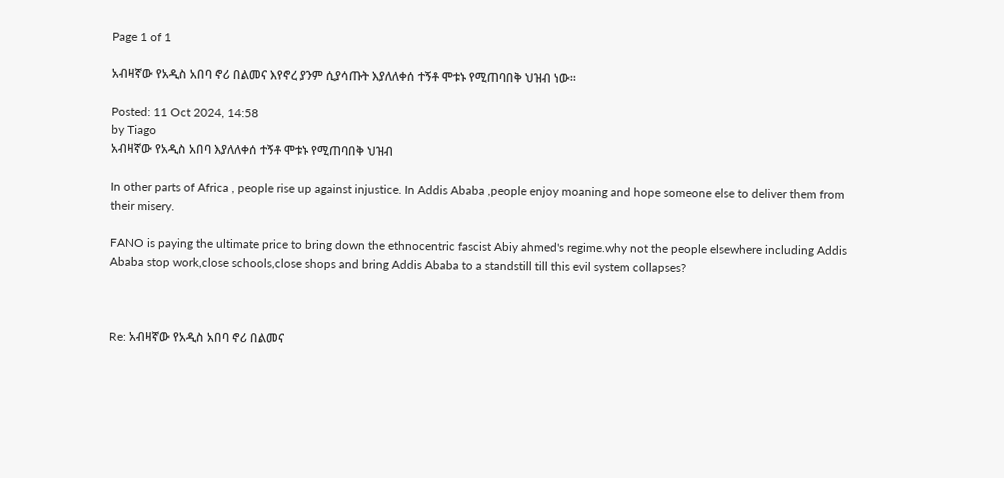Page 1 of 1

አብዛኛው የአዲስ አበባ ኖሪ በልመና እየኖረ ያንም ሲያሳጡት እያለለቀሰ ተኝቶ ሞቱኑ የሚጠባበቅ ህዝብ ነው።

Posted: 11 Oct 2024, 14:58
by Tiago
አብዛኛው የአዲስ አበባ እያለለቀሰ ተኝቶ ሞቱኑ የሚጠባበቅ ህዝብ

In other parts of Africa , people rise up against injustice. In Addis Ababa ,people enjoy moaning and hope someone else to deliver them from their misery.

FANO is paying the ultimate price to bring down the ethnocentric fascist Abiy ahmed's regime.why not the people elsewhere including Addis Ababa stop work,close schools,close shops and bring Addis Ababa to a standstill till this evil system collapses?



Re: አብዛኛው የአዲስ አበባ ኖሪ በልመና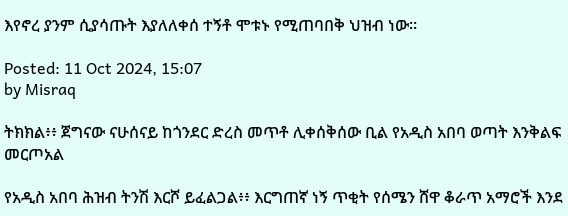እየኖረ ያንም ሲያሳጡት እያለለቀሰ ተኝቶ ሞቱኑ የሚጠባበቅ ህዝብ ነው።

Posted: 11 Oct 2024, 15:07
by Misraq

ትክክል፥፥ ጀግናው ናሁሰናይ ከጎንደር ድረስ መጥቶ ሊቀሰቅሰው ቢል የአዲስ አበባ ወጣት እንቅልፍ መርጦአል

የአዲስ አበባ ሕዝብ ትንሽ እርሾ ይፈልጋል፥፥ እርግጠኛ ነኝ ጥቂት የሰሜን ሸዋ ቆራጥ አማሮች እንደ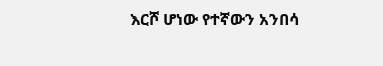እርሾ ሆነው የተኛውን አንበሳ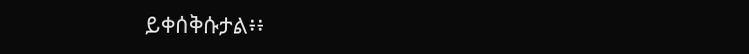ይቀሰቅሱታል፥፥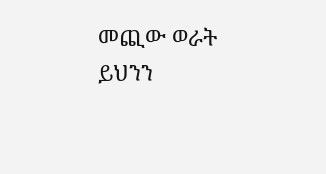መጪው ወራት ይህንን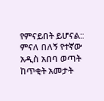የምናይበት ይሆናል:: ምናለ በለኝ የተኛው አዲስ አበባ ወጣት ከጥቂት አመታት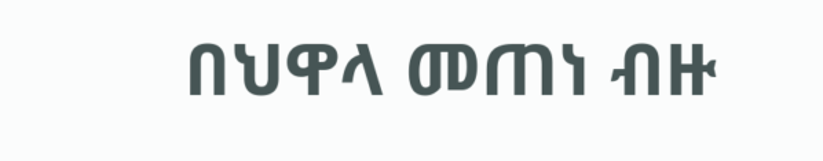በህዋላ መጠነ ብዙ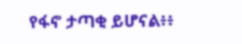የፋኖ ታጣቂ ይሆናል፥፥